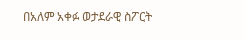በአለም አቀፉ ወታደራዊ ስፖርት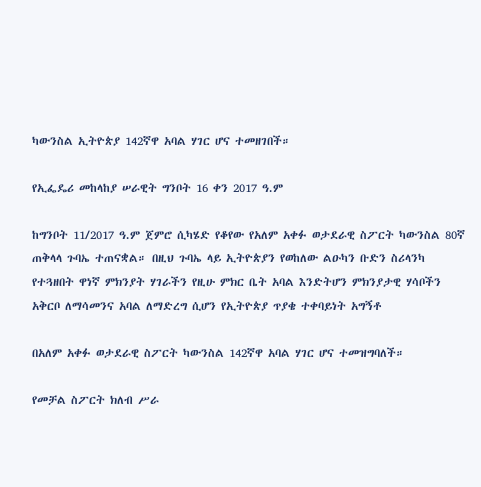ካውንስል ኢትዮጵያ 142ኛዋ አባል ሃገር ሆና ተመዘገበች።

የኢፌዴሪ መከላከያ ሠራዊት ግንቦት 16 ቀን 2017 ዓ.ም

ከግንቦት 11/2017 ዓ.ም ጀምሮ ሲካሄድ የቆየው የአለም አቀፉ ወታደራዊ ስፖርት ካውንስል 80ኛ ጠቅላላ ጉባኤ ተጠናቋል። በዚህ ጉባኤ ላይ ኢትዮጵያን የወከለው ልዑካን ቡድን ስሪላንካ የተጓዘበት ዋነኛ ምክንያት ሃገራችን የዚሁ ምክር ቤት አባል እንድትሆን ምክንያታዊ ሃሳቦችን አቅርቦ ለማሳመንና አባል ለማድረግ ሲሆን የኢትዮጵያ ጥያቄ ተቀባይነት አግኝቶ

በአለም አቀፉ ወታደራዊ ስፖርት ካውንስል 142ኛዋ አባል ሃገር ሆና ተመዝግባለች።

የመቻል ስፖርት ክለብ ሥራ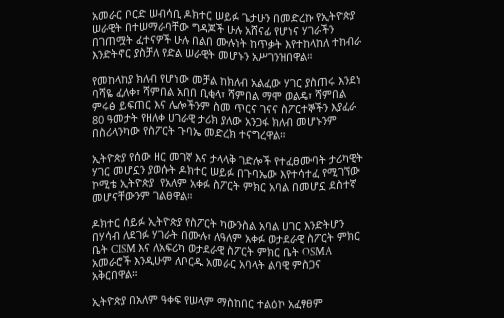አመራር ቦርድ ሠብሳቢ ዶክተር ሠይፉ ጌታሁን በመድረኩ የኢትዮጵያ ሠራዊት በተሠማራባቸው ግዳጆች ሁሉ አሸናፊ የሆነና ሃገራችን በገጠሟት ፈተናዎች ሁሉ በልበ ሙሉነት ከጥቃት እየተከላከለ ተከብራ እንድትኖር ያስቻለ የድል ሠራዊት መሆኑን አሥገንዝበዋል።

የመከላከያ ክለብ የሆነው መቻል ከክለብ አልፈው ሃገር ያስጠሩ እንደነ ባሻዬ ፈለቀ፣ ሻምበል አበበ ቢቂላ፣ ሻምበል ማሞ ወልዴ፣ ሻምበል ምሩፅ ይፍጠር እና ሌሎችንም ስመ ጥርና ገናና ስፖርተኞችን እያፈራ 80 ዓመታት የዘለቀ ሀገራዊ ታሪክ ያለው አንጋፋ ክለብ መሆኑንም በስሪላንካው የስፖርት ጉባኤ መድረክ ተናግረዋል።

ኢትዮጵያ የሰው ዘር መገኛ እና ታላላቅ ገድሎች የተፈፀሙባት ታሪካዊት ሃገር መሆኗን ያወሱት ዶክተር ሠይፉ በጉባኤው እየተሳተፈ የሚገኘው ኮሚቴ ኢትዮጵያ  የአለም አቀፉ ስፖርት ምክር አባል በመሆኗ ደስተኛ መሆናቸውንም ገልፀዋል።

ዶክተር ሰይፉ ኢትዮጵያ የስፖርት ካውንስል አባል ሀገር እንድትሆን በሃሳብ ለደገፉ ሃገራት በሙሉ፣ ለዓለም አቀፉ ወታደራዊ ስፖርት ምክር ቤት CISM እና ለአፍሪካ ወታደራዊ ስፖርት ምክር ቤት OSMA አመራሮች እንዲሁም ለቦርዱ አመራር አባላት ልባዊ ምስጋና አቅርበዋል።

ኢትዮጵያ በአለም ዓቀፍ የሠላም ማስከበር ተልዕኮ አፈፃፀም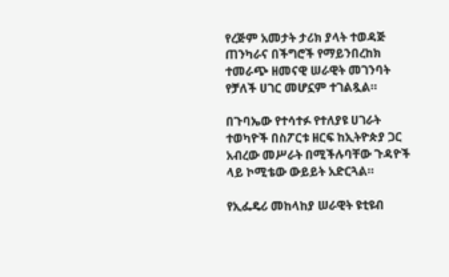የረጅም አመታት ታሪክ ያላት ተወዳጅ ጠንካራና በችግሮች የማይንበረከክ ተመራጭ ዘመናዊ ሠራዊት መገንባት የቻለች ሀገር መሆኗም ተገልጿል።

በጉባኤው የተሳተፉ የተለያዩ ሀገራት ተወካዮች በስፖርቱ ዘርፍ ከኢትዮጵያ ጋር አብረው መሥራት በሚችሉባቸው ጉዳዮች ላይ ኮሚቴው ውይይት አድርጓል።

የኢፌዴሪ መከላከያ ሠራዊት ዩቲዩብ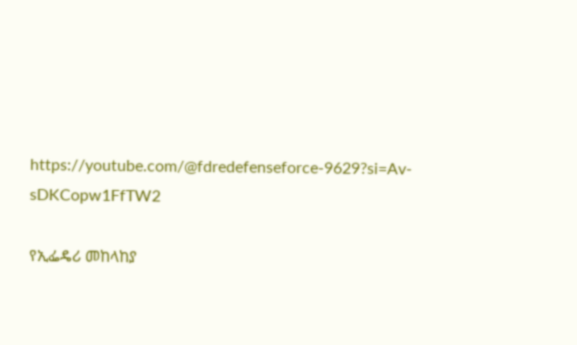https://youtube.com/@fdredefenseforce-9629?si=Av-sDKCopw1FfTW2

የኢፌዴሪ መከላከያ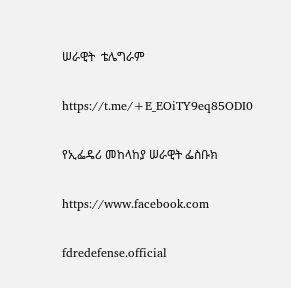ሠራዊት  ቴሌግራም

https://t.me/+E_EOiTY9eq85ODI0

የኢፌዴሪ መከላከያ ሠራዊት ፌስቡክ

https://www.facebook.com

fdredefense.official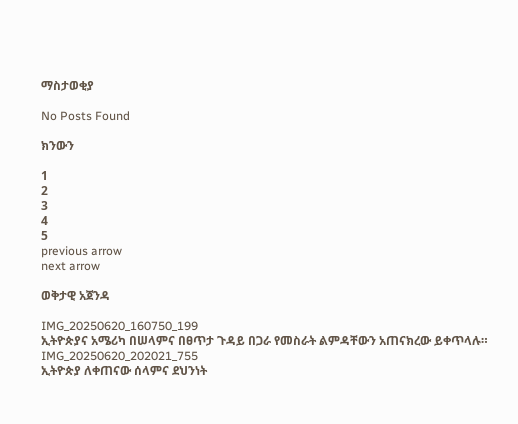ማስታወቂያ

No Posts Found

ክንውን

1
2
3
4
5
previous arrow
next arrow

ወቅታዊ አጀንዳ

IMG_20250620_160750_199
ኢትዮጵያና አሜሪካ በሠላምና በፀጥታ ጉዳይ በጋራ የመስራት ልምዳቸውን አጠናክረው ይቀጥላሉ።
IMG_20250620_202021_755
ኢትዮጵያ ለቀጠናው ሰላምና ደህንነት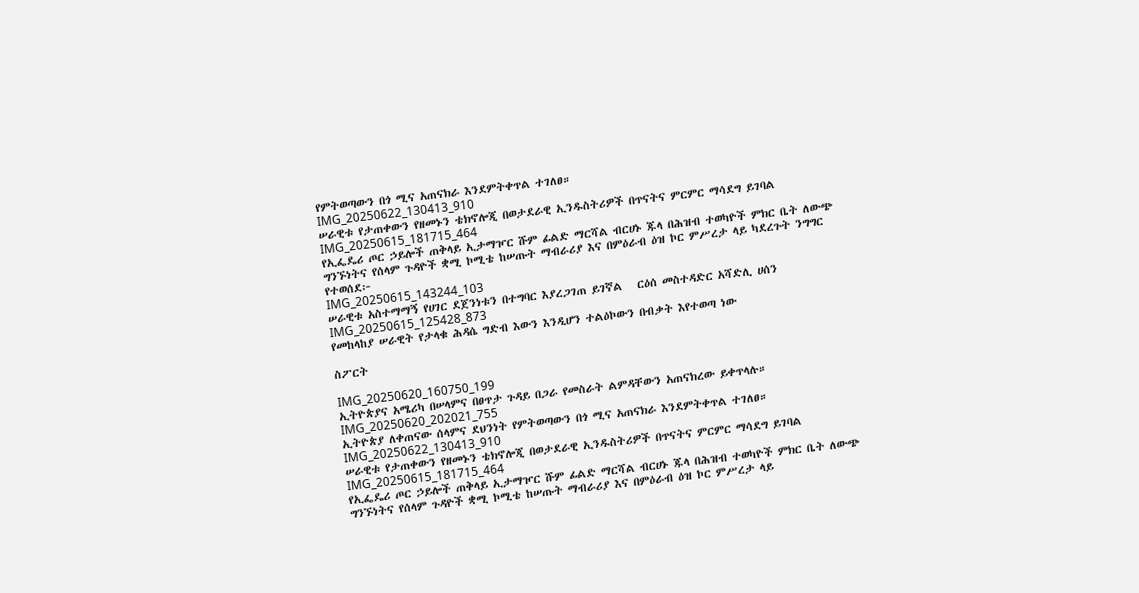የምትወጣውን በጎ ሚና አጠናክራ እንደምትቀጥል ተገለፀ።
IMG_20250622_130413_910
ሠራዊቱ የታጠቀውን የዘመኑን ቴክኖሎጂ በወታደራዊ ኢንዱስትሪዎች በጥናትና ምርምር ማሳደግ ይገባል
IMG_20250615_181715_464
የኢፌዴሪ ጦር ኃይሎች ጠቅላይ ኢታማዦር ሹም ፊልድ ማርሻል ብርሀኑ ጁላ በሕዝብ ተወካዮች ምክር ቤት ለውጭ ግንኙነትና የሰላም ጉዳዮች ቋሚ ኮሚቴ ከሠጡት ማብራሪያ እና በምዕራብ ዕዝ ኮር ምሥረታ ላይ ካደረጉት ንግግር የተወሰደ፦
IMG_20250615_143244_103
ሠራዊቱ አስተማማኝ የሀገር ደጀንነቱን በተግባር እያረጋገጠ ይገኛል   ርዕሰ መስተዳድር አሻድሊ ሀሰን
IMG_20250615_125428_873
የመከላከያ ሠራዊት የታላቁ ሕዳሴ ግድብ እውን እንዲሆን ተልዕኮውን በብቃት እየተወጣ ነው

ስፖርት

IMG_20250620_160750_199
ኢትዮጵያና አሜሪካ በሠላምና በፀጥታ ጉዳይ በጋራ የመስራት ልምዳቸውን አጠናክረው ይቀጥላሉ።
IMG_20250620_202021_755
ኢትዮጵያ ለቀጠናው ሰላምና ደህንነት የምትወጣውን በጎ ሚና አጠናክራ እንደምትቀጥል ተገለፀ።
IMG_20250622_130413_910
ሠራዊቱ የታጠቀውን የዘመኑን ቴክኖሎጂ በወታደራዊ ኢንዱስትሪዎች በጥናትና ምርምር ማሳደግ ይገባል
IMG_20250615_181715_464
የኢፌዴሪ ጦር ኃይሎች ጠቅላይ ኢታማዦር ሹም ፊልድ ማርሻል ብርሀኑ ጁላ በሕዝብ ተወካዮች ምክር ቤት ለውጭ ግንኙነትና የሰላም ጉዳዮች ቋሚ ኮሚቴ ከሠጡት ማብራሪያ እና በምዕራብ ዕዝ ኮር ምሥረታ ላይ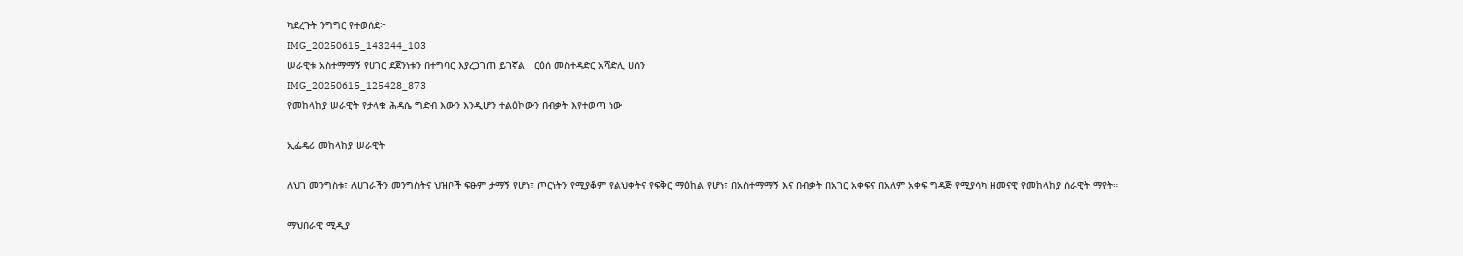ካደረጉት ንግግር የተወሰደ፦
IMG_20250615_143244_103
ሠራዊቱ አስተማማኝ የሀገር ደጀንነቱን በተግባር እያረጋገጠ ይገኛል   ርዕሰ መስተዳድር አሻድሊ ሀሰን
IMG_20250615_125428_873
የመከላከያ ሠራዊት የታላቁ ሕዳሴ ግድብ እውን እንዲሆን ተልዕኮውን በብቃት እየተወጣ ነው

ኢፌዴሪ መከላከያ ሠራዊት

ለህገ መንግስቱ፣ ለሀገራችን መንግስትና ህዝቦች ፍፁም ታማኝ የሆነ፣ ጦርነትን የሚያቆም የልህቀትና የፍቅር ማዕከል የሆነ፣ በአስተማማኝ እና በብቃት በአገር አቀፍና በአለም አቀፍ ግዳጅ የሚያሳካ ዘመናዊ የመከላከያ ሰራዊት ማየት።

ማህበራዊ ሚዲያ